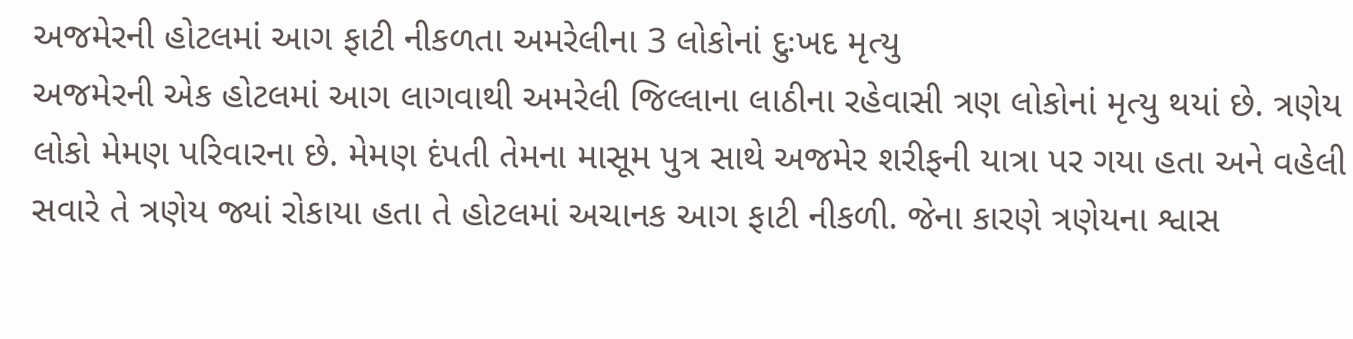અજમેરની હોટલમાં આગ ફાટી નીકળતા અમરેલીના 3 લોકોનાં દુઃખદ મૃત્યુ
અજમેરની એક હોટલમાં આગ લાગવાથી અમરેલી જિલ્લાના લાઠીના રહેવાસી ત્રણ લોકોનાં મૃત્યુ થયાં છે. ત્રણેય લોકો મેમણ પરિવારના છે. મેમણ દંપતી તેમના માસૂમ પુત્ર સાથે અજમેર શરીફની યાત્રા પર ગયા હતા અને વહેલી સવારે તે ત્રણેય જ્યાં રોકાયા હતા તે હોટલમાં અચાનક આગ ફાટી નીકળી. જેના કારણે ત્રણેયના શ્વાસ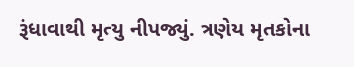રૂંધાવાથી મૃત્યુ નીપજ્યું. ત્રણેય મૃતકોના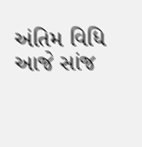અંતિમ વિધિ આજે સાંજ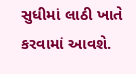સુધીમાં લાઠી ખાતે કરવામાં આવશે.